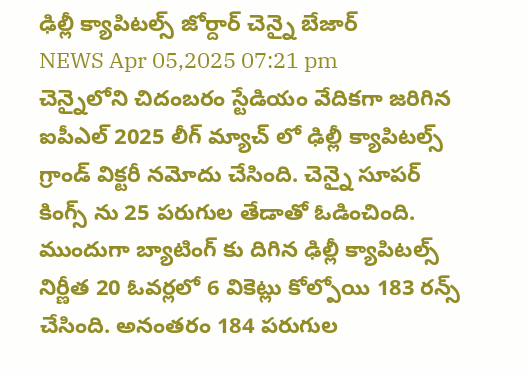ఢిల్లీ క్యాపిటల్స్ జోర్దార్ చెన్నై బేజార్
NEWS Apr 05,2025 07:21 pm
చెన్నైలోని చిదంబరం స్టేడియం వేదికగా జరిగిన ఐపీఎల్ 2025 లీగ్ మ్యాచ్ లో ఢిల్లీ క్యాపిటల్స్ గ్రాండ్ విక్టరీ నమోదు చేసింది. చెన్నై సూపర్ కింగ్స్ ను 25 పరుగుల తేడాతో ఓడించింది. ముందుగా బ్యాటింగ్ కు దిగిన ఢిల్లీ క్యాపిటల్స్ నిర్ణీత 20 ఓవర్లలో 6 వికెట్లు కోల్పోయి 183 రన్స్ చేసింది. అనంతరం 184 పరుగుల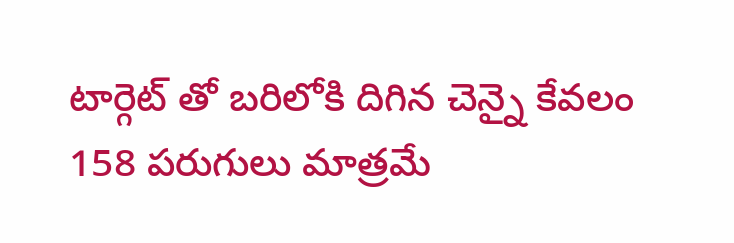టార్గెట్ తో బరిలోకి దిగిన చెన్నై కేవలం 158 పరుగులు మాత్రమే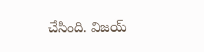చేసింది. విజయ్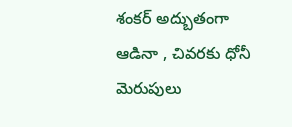శంకర్ అద్బుతంగా ఆడినా , చివరకు ధోనీ మెరుపులు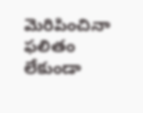మెరిపించినా ఫలితం లేకుండా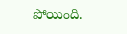పోయింది.